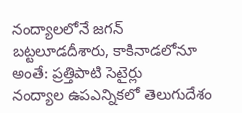నంద్యాలలోనే జగన్ బట్టలూడదీశారు, కాకినాడలోనూ అంతే: ప్రత్తిపాటి సెటైర్లు
నంద్యాల ఉపఎన్నికలో తెలుగుదేశం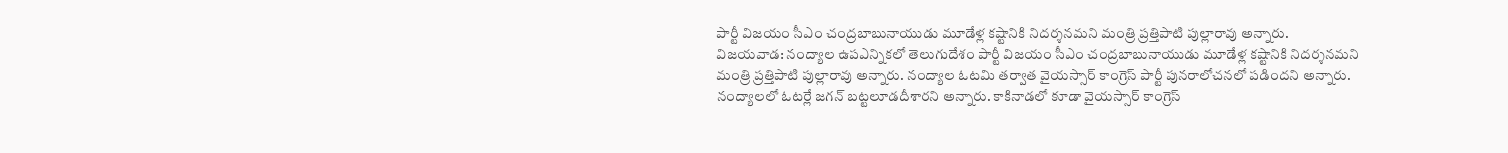పార్టీ విజయం సీఎం చంద్రబాబునాయుడు మూడేళ్ల కష్టానికి నిదర్శనమని మంత్రి ప్రత్తిపాటి పుల్లారావు అన్నారు.
విజయవాడ: నంద్యాల ఉపఎన్నికలో తెలుగుదేశం పార్టీ విజయం సీఎం చంద్రబాబునాయుడు మూడేళ్ల కష్టానికి నిదర్శనమని మంత్రి ప్రత్తిపాటి పుల్లారావు అన్నారు. నంద్యాల ఓటమి తర్వాత వైయస్సార్ కాంగ్రెస్ పార్టీ పునరాలోచనలో పడిందని అన్నారు.
నంద్యాలలో ఓటర్లే జగన్ బట్టలూడదీశారని అన్నారు. కాకినాడలో కూడా వైయస్సార్ కాంగ్రెస్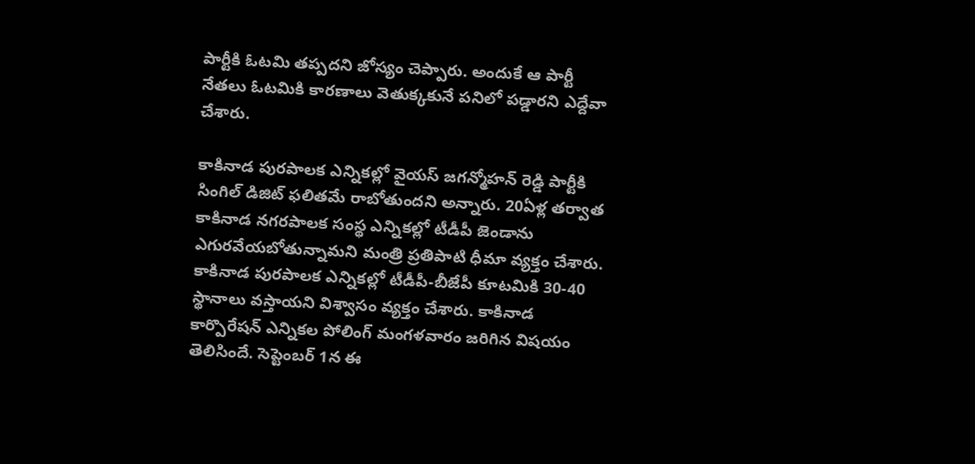పార్టీకి ఓటమి తప్పదని జోస్యం చెప్పారు. అందుకే ఆ పార్టీ నేతలు ఓటమికి కారణాలు వెతుక్కకునే పనిలో పడ్డారని ఎద్దేవా చేశారు.

కాకినాడ పురపాలక ఎన్నికల్లో వైయస్ జగన్మోహన్ రెడ్డి పార్టీకి సింగిల్ డిజిట్ ఫలితమే రాబోతుందని అన్నారు. 20ఏళ్ల తర్వాత కాకినాడ నగరపాలక సంస్థ ఎన్నికల్లో టీడీపీ జెండాను ఎగురవేయబోతున్నామని మంత్రి ప్రతిపాటి ధీమా వ్యక్తం చేశారు.
కాకినాడ పురపాలక ఎన్నికల్లో టీడీపీ-బీజేపీ కూటమికి 30-40 స్థానాలు వస్తాయని విశ్వాసం వ్యక్తం చేశారు. కాకినాడ కార్పొరేషన్ ఎన్నికల పోలింగ్ మంగళవారం జరిగిన విషయం తెలిసిందే. సెప్టెంబర్ 1న ఈ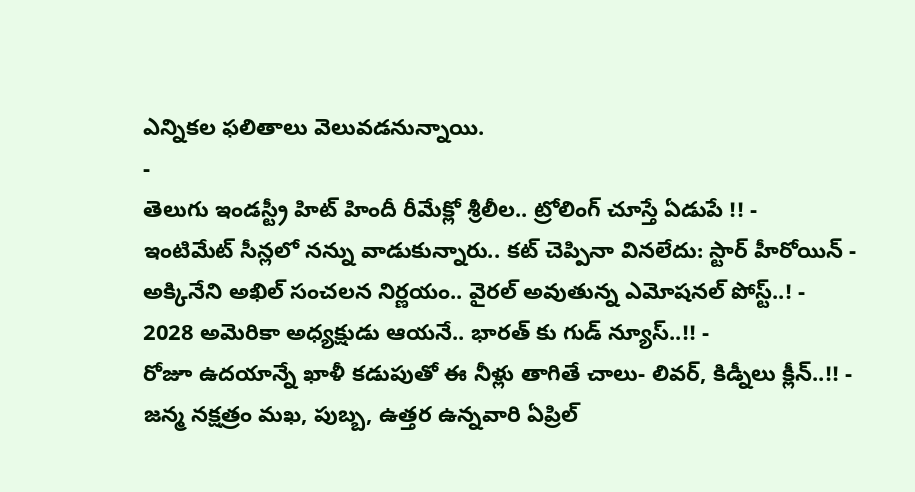ఎన్నికల ఫలితాలు వెలువడనున్నాయి.
-
తెలుగు ఇండస్ట్రీ హిట్ హిందీ రీమేక్లో శ్రీలీల.. ట్రోలింగ్ చూస్తే ఏడుపే !! -
ఇంటిమేట్ సీన్లలో నన్ను వాడుకున్నారు.. కట్ చెప్పినా వినలేదు: స్టార్ హీరోయిన్ -
అక్కినేని అఖిల్ సంచలన నిర్ణయం.. వైరల్ అవుతున్న ఎమోషనల్ పోస్ట్..! -
2028 అమెరికా అధ్యక్షుడు ఆయనే.. భారత్ కు గుడ్ న్యూస్..!! -
రోజూ ఉదయాన్నే ఖాళీ కడుపుతో ఈ నీళ్లు తాగితే చాలు- లివర్, కిడ్నీలు క్లీన్..!! -
జన్మ నక్షత్రం మఖ, పుబ్బ, ఉత్తర ఉన్నవారి ఏప్రిల్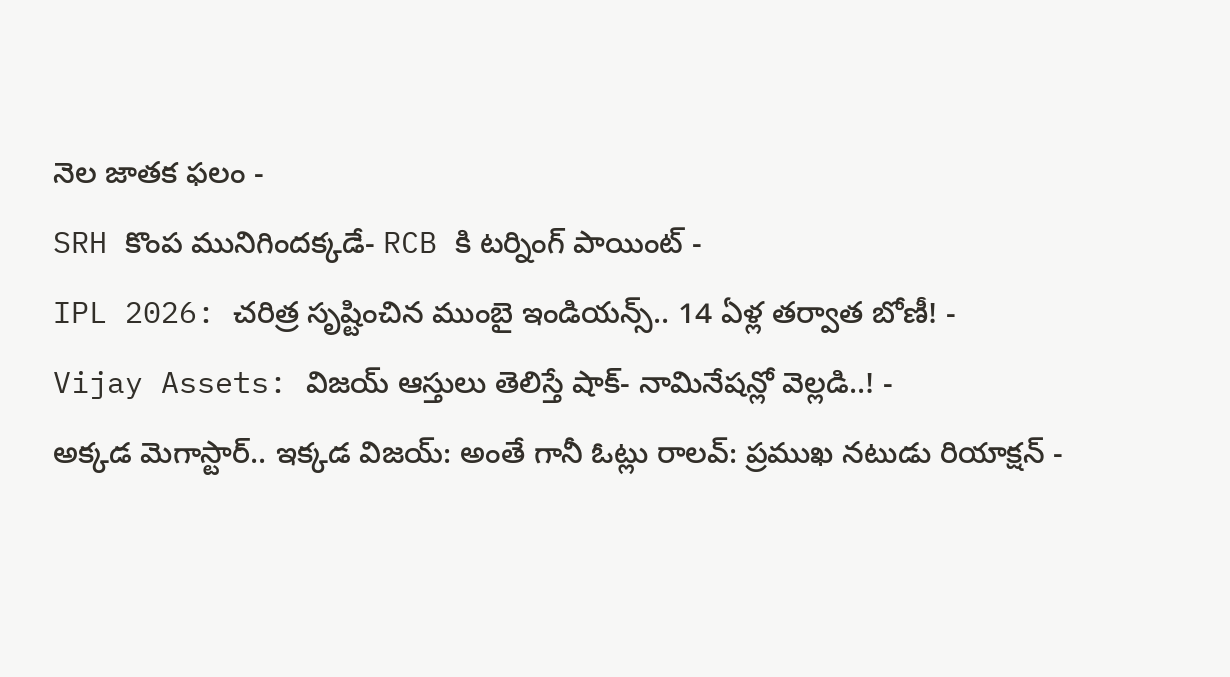నెల జాతక ఫలం -
SRH కొంప మునిగిందక్కడే- RCB కి టర్నింగ్ పాయింట్ -
IPL 2026: చరిత్ర సృష్టించిన ముంబై ఇండియన్స్.. 14 ఏళ్ల తర్వాత బోణీ! -
Vijay Assets: విజయ్ ఆస్తులు తెలిస్తే షాక్- నామినేషన్లో వెల్లడి..! -
అక్కడ మెగాస్టార్.. ఇక్కడ విజయ్: అంతే గానీ ఓట్లు రాలవ్: ప్రముఖ నటుడు రియాక్షన్ -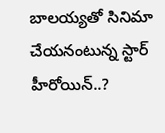బాలయ్యతో సినిమా చేయనంటున్న స్టార్ హీరోయిన్..?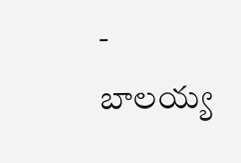-
బాలయ్య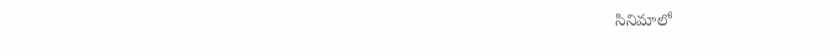సినిమాలో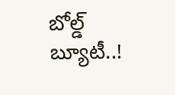బోల్డ్ బ్యూటీ..!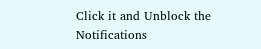Click it and Unblock the Notifications